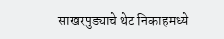साखरपुड्याचे थेट निकाहमध्ये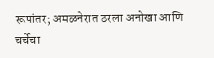रूपांतर; अमळनेरात ठरला अनोखा आणि चर्चेचा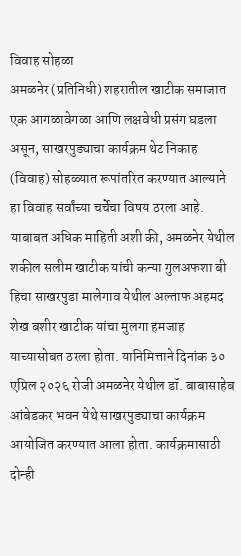विवाह सोहळा
अमळनेर (प्रतिनिधी) शहरातील खाटीक समाजात एक आगळावेगळा आणि लक्षवेधी प्रसंग घडला असून, साखरपुड्याचा कार्यक्रम थेट निकाह (विवाह) सोहळ्यात रूपांतरित करण्यात आल्याने हा विवाह सर्वांच्या चर्चेचा विषय ठरला आहे.
याबाबत अधिक माहिती अशी की, अमळनेर येथील शकील सलीम खाटीक यांची कन्या गुलअफशा बी हिचा साखरपुडा मालेगाव येथील अल्ताफ अहमद शेख बशीर खाटीक यांचा मुलगा हमजाह याच्यासोबत ठरला होता. यानिमित्ताने दिनांक ३० एप्रिल २०२६ रोजी अमळनेर येथील डॉ. बाबासाहेब आंबेडकर भवन येथे साखरपुड्याचा कार्यक्रम आयोजित करण्यात आला होता. कार्यक्रमासाठी दोन्ही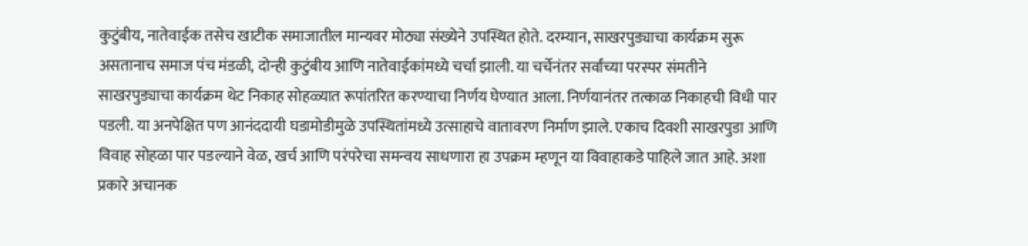कुटुंबीय, नातेवाईक तसेच खाटीक समाजातील मान्यवर मोठ्या संख्येने उपस्थित होते. दरम्यान, साखरपुड्याचा कार्यक्रम सुरू असतानाच समाज पंच मंडळी, दोन्ही कुटुंबीय आणि नातेवाईकांमध्ये चर्चा झाली. या चर्चेनंतर सर्वांच्या परस्पर संमतीने साखरपुड्याचा कार्यक्रम थेट निकाह सोहळ्यात रूपांतरित करण्याचा निर्णय घेण्यात आला. निर्णयानंतर तत्काळ निकाहची विधी पार पडली. या अनपेक्षित पण आनंददायी घडामोडीमुळे उपस्थितांमध्ये उत्साहाचे वातावरण निर्माण झाले. एकाच दिवशी साखरपुडा आणि विवाह सोहळा पार पडल्याने वेळ, खर्च आणि परंपरेचा समन्वय साधणारा हा उपक्रम म्हणून या विवाहाकडे पाहिले जात आहे. अशा प्रकारे अचानक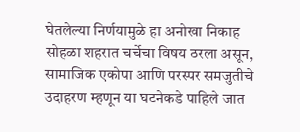घेतलेल्या निर्णयामुळे हा अनोखा निकाह सोहळा शहरात चर्चेचा विषय ठरला असून, सामाजिक एकोपा आणि परस्पर समजुतीचे उदाहरण म्हणून या घटनेकडे पाहिले जात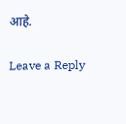आहे.

Leave a Reply